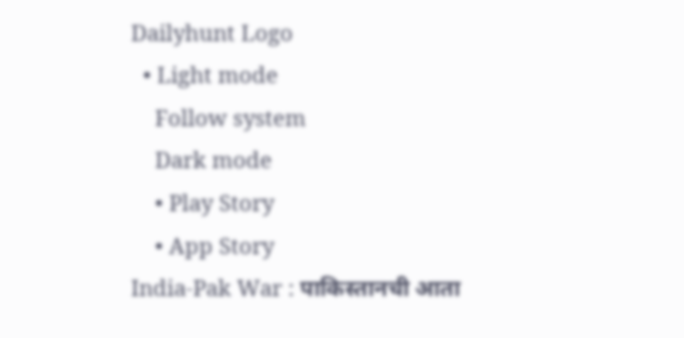Dailyhunt Logo
  • Light mode
    Follow system
    Dark mode
    • Play Story
    • App Story
India-Pak War : पाकिस्तानची आता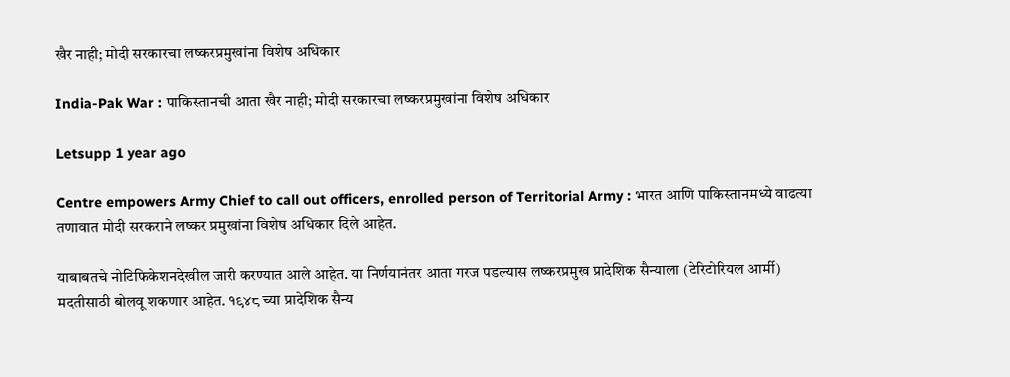खैर नाही; मोदी सरकारचा लष्करप्रमुखांना विशेष अधिकार

India-Pak War : पाकिस्तानची आता खैर नाही; मोदी सरकारचा लष्करप्रमुखांना विशेष अधिकार

Letsupp 1 year ago

Centre empowers Army Chief to call out officers, enrolled person of Territorial Army : भारत आणि पाकिस्तानमध्ये वाढत्या तणावात मोदी सरकराने लष्कर प्रमुखांना विशेष अधिकार दिले आहेत.

याबाबतचे नोटिफिकेशनदेखील जारी करण्यात आले आहेत. या निर्णयानंतर आता गरज पडल्यास लष्करप्रमुख प्रादेशिक सैन्याला (टेरिटोरियल आर्मी) मदतीसाठी बोलवू शकणार आहेत. १९४८ च्या प्रादेशिक सैन्य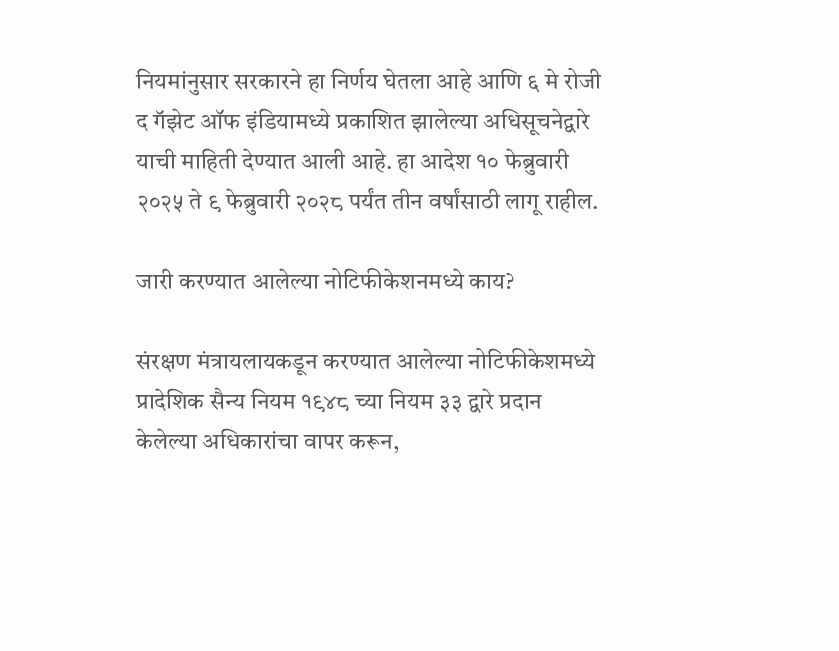नियमांनुसार सरकारने हा निर्णय घेतला आहे आणि ६ मे रोजी द गॅझेट ऑफ इंडियामध्ये प्रकाशित झालेल्या अधिसूचनेद्वारे याची माहिती देण्यात आली आहे. हा आदेश १० फेब्रुवारी २०२५ ते ९ फेब्रुवारी २०२८ पर्यंत तीन वर्षांसाठी लागू राहील.

जारी करण्यात आलेल्या नोटिफीकेशनमध्ये काय?

संरक्षण मंत्रायलायकडून करण्यात आलेल्या नोटिफीकेशमध्ये प्रादेशिक सैन्य नियम १९४८ च्या नियम ३३ द्वारे प्रदान केलेल्या अधिकारांचा वापर करून,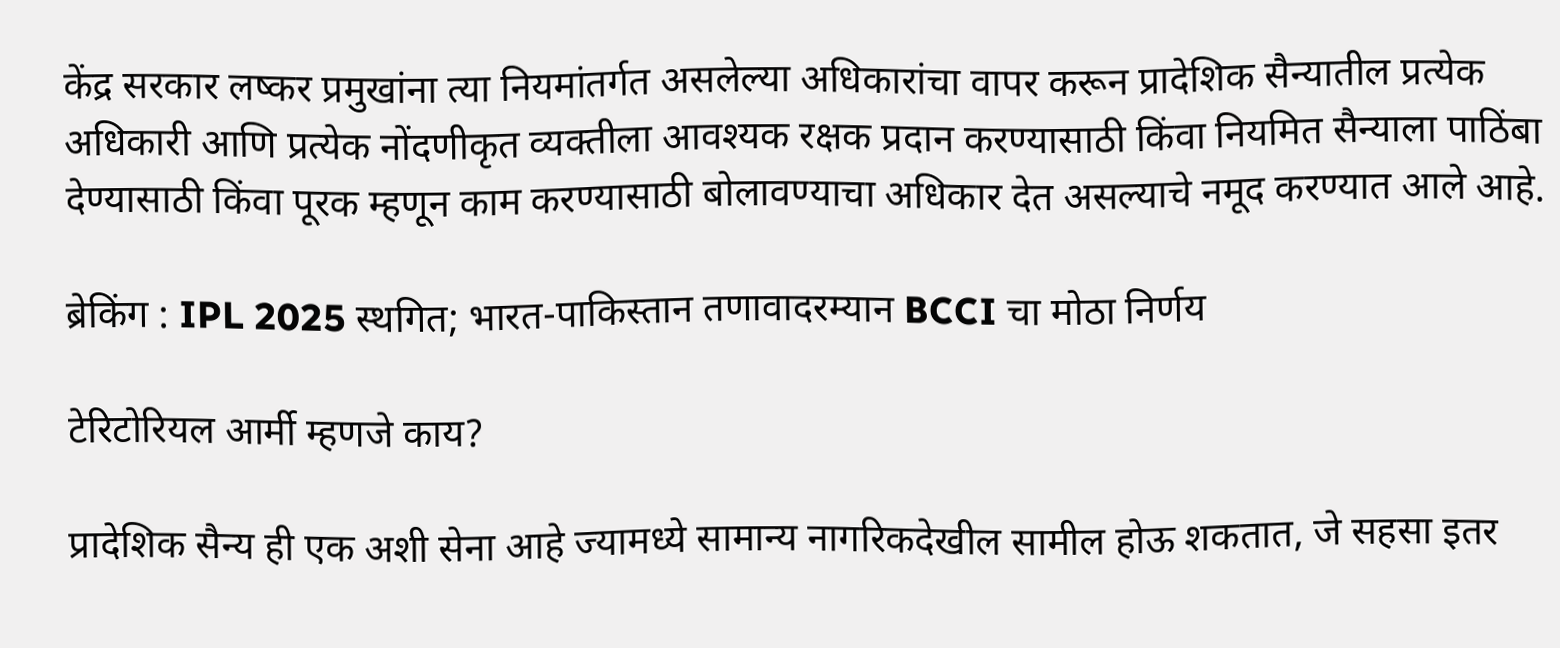केंद्र सरकार लष्कर प्रमुखांना त्या नियमांतर्गत असलेल्या अधिकारांचा वापर करून प्रादेशिक सैन्यातील प्रत्येक अधिकारी आणि प्रत्येक नोंदणीकृत व्यक्तीला आवश्यक रक्षक प्रदान करण्यासाठी किंवा नियमित सैन्याला पाठिंबा देण्यासाठी किंवा पूरक म्हणून काम करण्यासाठी बोलावण्याचा अधिकार देत असल्याचे नमूद करण्यात आले आहे.

ब्रेकिंग : IPL 2025 स्थगित; भारत-पाकिस्तान तणावादरम्यान BCCI चा मोठा निर्णय

टेरिटोरियल आर्मी म्हणजे काय?

प्रादेशिक सैन्य ही एक अशी सेना आहे ज्यामध्ये सामान्य नागरिकदेखील सामील होऊ शकतात, जे सहसा इतर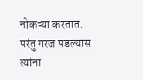नोकऱ्या करतात. परंतु गरज पडल्यास त्यांना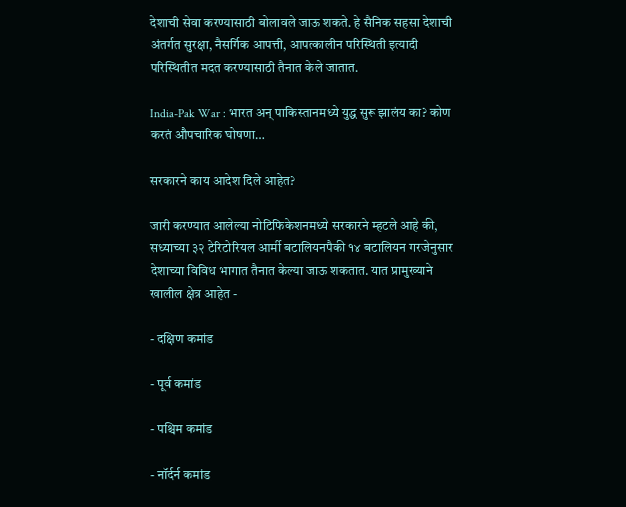देशाची सेवा करण्यासाठी बोलावले जाऊ शकते. हे सैनिक सहसा देशाची अंतर्गत सुरक्षा, नैसर्गिक आपत्ती, आपत्कालीन परिस्थिती इत्यादी परिस्थितीत मदत करण्यासाठी तैनात केले जातात.

India-Pak War : भारत अन् पाकिस्तानमध्ये युद्ध सुरू झालंय का? कोण करतं औपचारिक घोषणा…

सरकारने काय आदेश दिले आहेत?

जारी करण्यात आलेल्या नोटिफिकेशनमध्ये सरकारने म्हटले आहे की, सध्याच्या ३२ टेरिटोरियल आर्मी बटालियनपैकी १४ बटालियन गरजेनुसार देशाच्या विविध भागात तैनात केल्या जाऊ शकतात. यात प्रामुख्याने खालील क्षेत्र आहेत -

- दक्षिण कमांड

- पूर्व कमांड

- पश्चिम कमांड

- नॉर्दर्न कमांड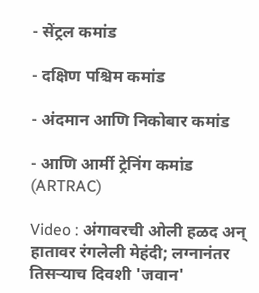- सेंट्रल कमांड

- दक्षिण पश्चिम कमांड

- अंदमान आणि निकोबार कमांड

- आणि आर्मी ट्रेनिंग कमांड (ARTRAC)

Video : अंगावरची ओली हळद अन् हातावर रंगलेली मेहंदी; लग्नानंतर तिसऱ्याच दिवशी 'जवान'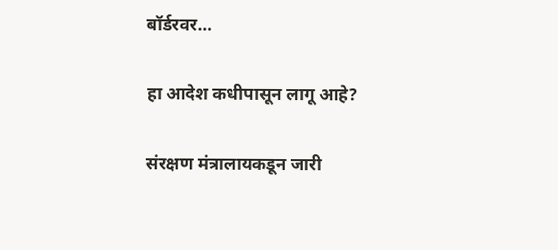बॉर्डरवर…

हा आदेश कधीपासून लागू आहे?

संरक्षण मंत्रालायकडून जारी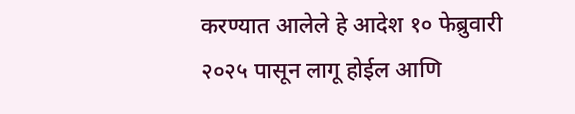करण्यात आलेले हे आदेश १० फेब्रुवारी २०२५ पासून लागू होईल आणि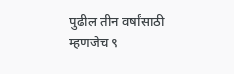पुढील तीन वर्षांसाठी म्हणजेच ९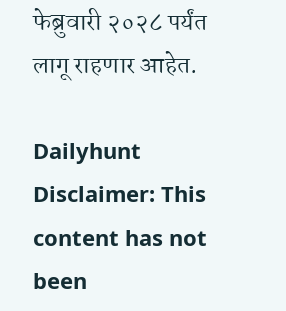फेब्रुवारी २०२८ पर्यंत लागू राहणार आहेत.

Dailyhunt
Disclaimer: This content has not been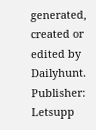generated, created or edited by Dailyhunt. Publisher: Letsupp